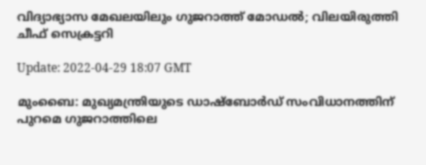വിദ്യാഭ്യാസ മേഖലയിലും ഗുജറാത്ത് മോഡല്‍; വിലയിരുത്തി ചീഫ് സെക്രട്ടറി

Update: 2022-04-29 18:07 GMT

മുംബൈ: മുഖ്യമന്ത്രിയുടെ ഡാഷ്‌ബോര്‍ഡ് സംവിധാനത്തിന് പുറമെ ഗുജറാത്തിലെ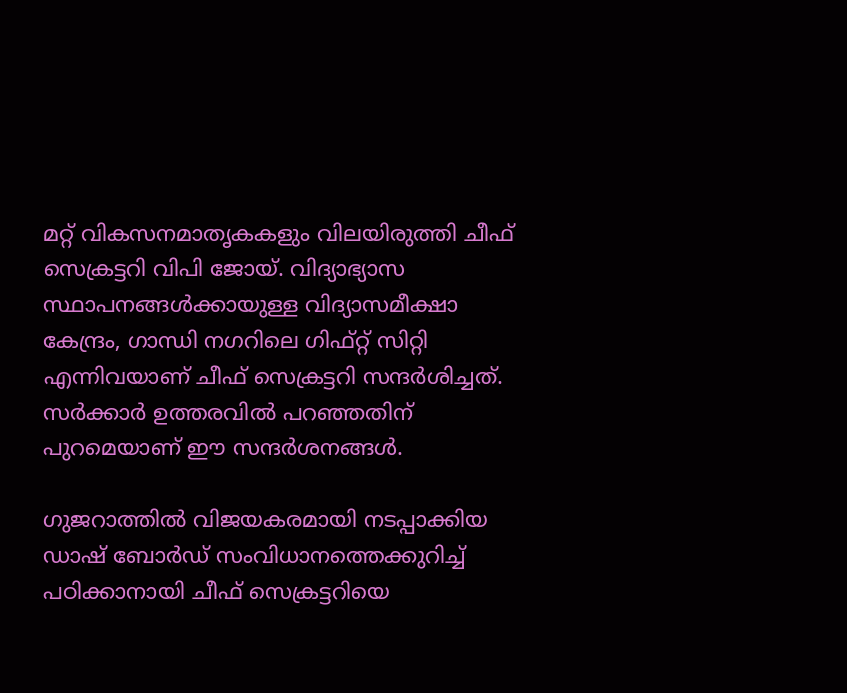മറ്റ് വികസനമാതൃകകളും വിലയിരുത്തി ചീഫ് സെക്രട്ടറി വിപി ജോയ്. വിദ്യാഭ്യാസ സ്ഥാപനങ്ങള്‍ക്കായുള്ള വിദ്യാസമീക്ഷാ കേന്ദ്രം, ഗാന്ധി നഗറിലെ ഗിഫ്റ്റ് സിറ്റി എന്നിവയാണ് ചീഫ് സെക്രട്ടറി സന്ദര്‍ശിച്ചത്. സര്‍ക്കാര്‍ ഉത്തരവില്‍ പറഞ്ഞതിന് പുറമെയാണ് ഈ സന്ദര്‍ശനങ്ങള്‍.

ഗുജറാത്തില്‍ വിജയകരമായി നടപ്പാക്കിയ ഡാഷ് ബോര്‍ഡ് സംവിധാനത്തെക്കുറിച്ച് പഠിക്കാനായി ചീഫ് സെക്രട്ടറിയെ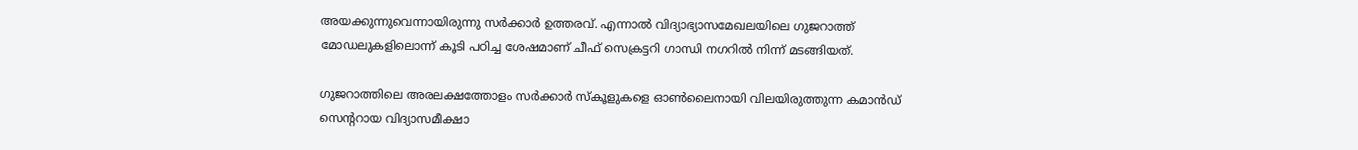അയക്കുന്നുവെന്നായിരുന്നു സര്‍ക്കാര്‍ ഉത്തരവ്. എന്നാല്‍ വിദ്യാഭ്യാസമേഖലയിലെ ഗുജറാത്ത് മോഡലുകളിലൊന്ന് കൂടി പഠിച്ച ശേഷമാണ് ചീഫ് സെക്രട്ടറി ഗാന്ധി നഗറില്‍ നിന്ന് മടങ്ങിയത്.

ഗുജറാത്തിലെ അരലക്ഷത്തോളം സര്‍ക്കാര്‍ സ്‌കൂളുകളെ ഓണ്‍ലൈനായി വിലയിരുത്തുന്ന കമാന്‍ഡ് സെന്ററായ വിദ്യാസമീക്ഷാ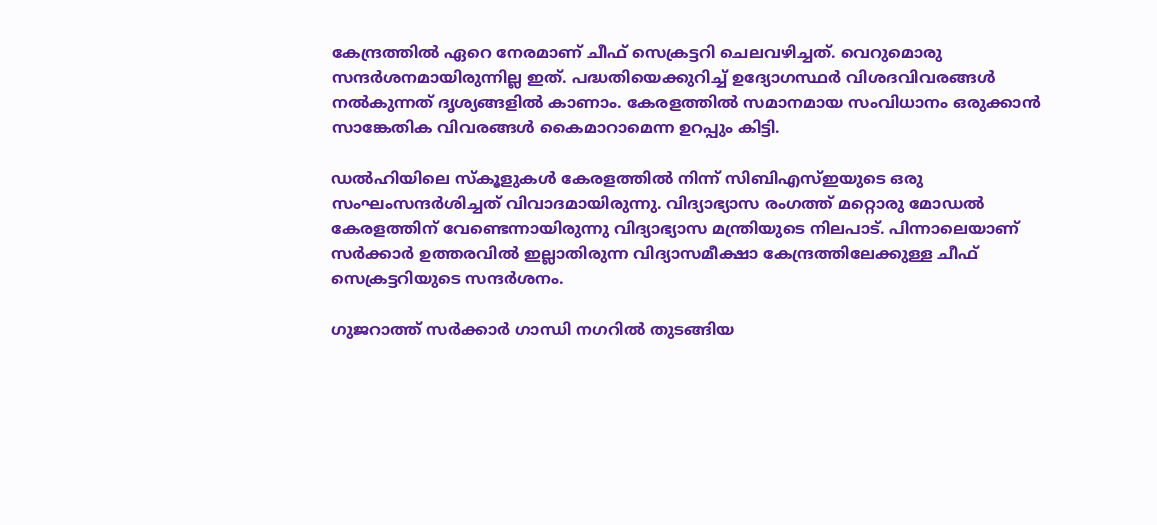കേന്ദ്രത്തില്‍ ഏറെ നേരമാണ് ചീഫ് സെക്രട്ടറി ചെലവഴിച്ചത്. വെറുമൊരു സന്ദര്‍ശനമായിരുന്നില്ല ഇത്. പദ്ധതിയെക്കുറിച്ച് ഉദ്യോഗസ്ഥര്‍ വിശദവിവരങ്ങള്‍ നല്‍കുന്നത് ദൃശ്യങ്ങളില്‍ കാണാം. കേരളത്തില്‍ സമാനമായ സംവിധാനം ഒരുക്കാന്‍ സാങ്കേതിക വിവരങ്ങള്‍ കൈമാറാമെന്ന ഉറപ്പും കിട്ടി.

ഡല്‍ഹിയിലെ സ്‌കൂളുകള്‍ കേരളത്തില്‍ നിന്ന് സിബിഎസ്ഇയുടെ ഒരു സംഘംസന്ദര്‍ശിച്ചത് വിവാദമായിരുന്നു. വിദ്യാഭ്യാസ രംഗത്ത് മറ്റൊരു മോഡല്‍ കേരളത്തിന് വേണ്ടെന്നായിരുന്നു വിദ്യാഭ്യാസ മന്ത്രിയുടെ നിലപാട്. പിന്നാലെയാണ് സര്‍ക്കാര്‍ ഉത്തരവില്‍ ഇല്ലാതിരുന്ന വിദ്യാസമീക്ഷാ കേന്ദ്രത്തിലേക്കുള്ള ചീഫ് സെക്രട്ടറിയുടെ സന്ദര്‍ശനം.

ഗുജറാത്ത് സര്‍ക്കാര്‍ ഗാന്ധി നഗറില്‍ തുടങ്ങിയ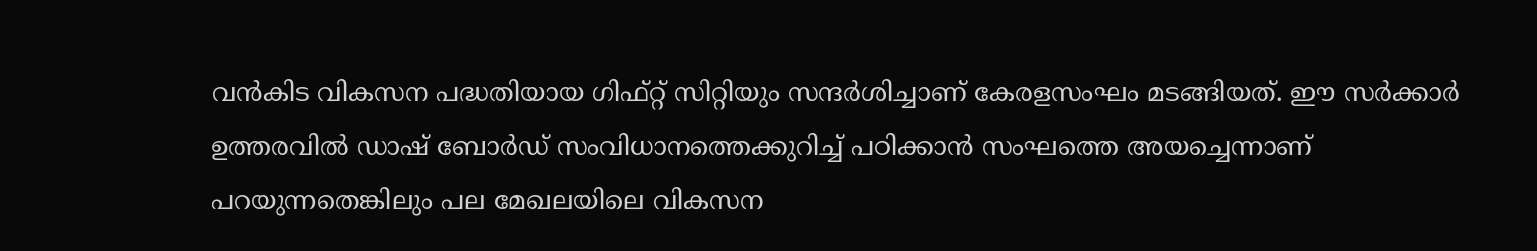വന്‍കിട വികസന പദ്ധതിയായ ഗിഫ്റ്റ് സിറ്റിയും സന്ദര്‍ശിച്ചാണ് കേരളസംഘം മടങ്ങിയത്. ഈ സര്‍ക്കാര്‍ ഉത്തരവില്‍ ഡാഷ് ബോര്‍ഡ് സംവിധാനത്തെക്കുറിച്ച് പഠിക്കാന്‍ സംഘത്തെ അയച്ചെന്നാണ് പറയുന്നതെങ്കിലും പല മേഖലയിലെ വികസന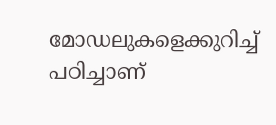മോഡലുകളെക്കുറിച്ച് പഠിച്ചാണ്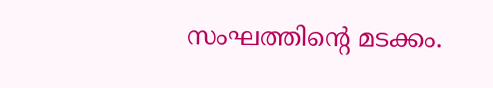സംഘത്തിന്റെ മടക്കം.